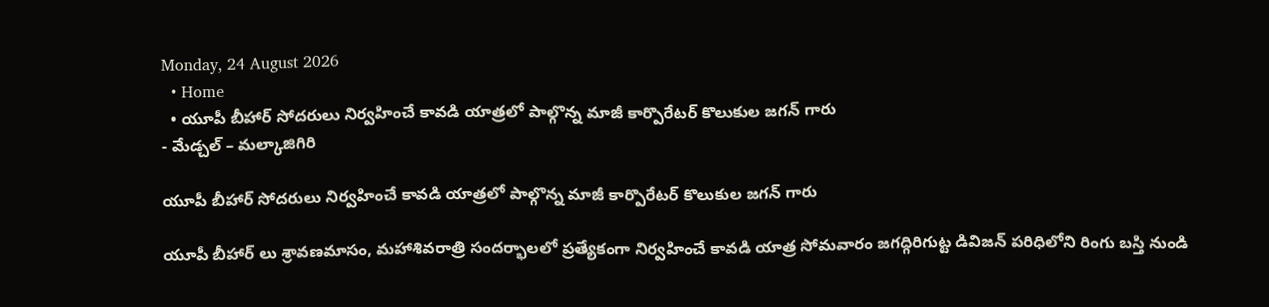Monday, 24 August 2026
  • Home
  • యూపీ బీహార్ సోదరులు నిర్వహించే కావడి యాత్రలో పాల్గొన్న మాజీ కార్పొరేటర్ కొలుకుల జగన్ గారు
- మేడ్చల్ – మల్కాజిగిరి

యూపీ బీహార్ సోదరులు నిర్వహించే కావడి యాత్రలో పాల్గొన్న మాజీ కార్పొరేటర్ కొలుకుల జగన్ గారు

యూపీ బీహార్ లు శ్రావణమాసం, మహాశివరాత్రి సందర్భాలలో ప్రత్యేకంగా నిర్వహించే కావడి యాత్ర సోమవారం జగద్గిరిగుట్ట డివిజన్ పరిధిలోని రింగు బస్తి నుండి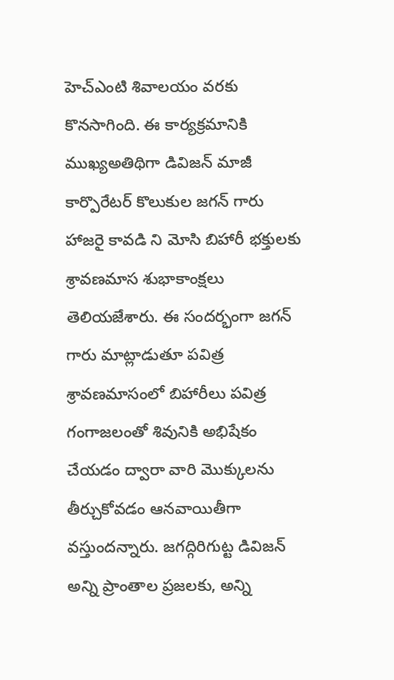హెచ్ఎంటి శివాలయం వరకు కొనసాగింది. ఈ కార్యక్రమానికి ముఖ్యఅతిథిగా డివిజన్ మాజీ కార్పొరేటర్ కొలుకుల జగన్ గారు హాజరై కావడి ని మోసి బిహారీ భక్తులకు శ్రావణమాస శుభాకాంక్షలు తెలియజేశారు. ఈ సందర్భంగా జగన్ గారు మాట్లాడుతూ పవిత్ర శ్రావణమాసంలో బిహారీలు పవిత్ర గంగాజలంతో శివునికి అభిషేకం చేయడం ద్వారా వారి మొక్కులను తీర్చుకోవడం ఆనవాయితీగా వస్తుందన్నారు. జగద్గిరిగుట్ట డివిజన్ అన్ని ప్రాంతాల ప్రజలకు, అన్ని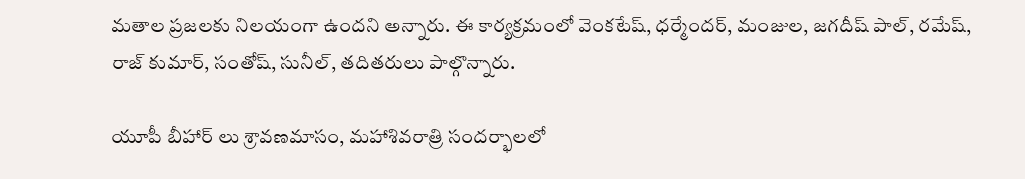మతాల ప్రజలకు నిలయంగా ఉందని అన్నారు. ఈ కార్యక్రమంలో వెంకటేష్, ధర్మేందర్, మంజుల, జగదీష్ పాల్, రమేష్, రాజ్ కుమార్, సంతోష్, సునీల్, తదితరులు పాల్గొన్నారు.

యూపీ బీహార్ లు శ్రావణమాసం, మహాశివరాత్రి సందర్భాలలో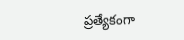ప్రత్యేకంగా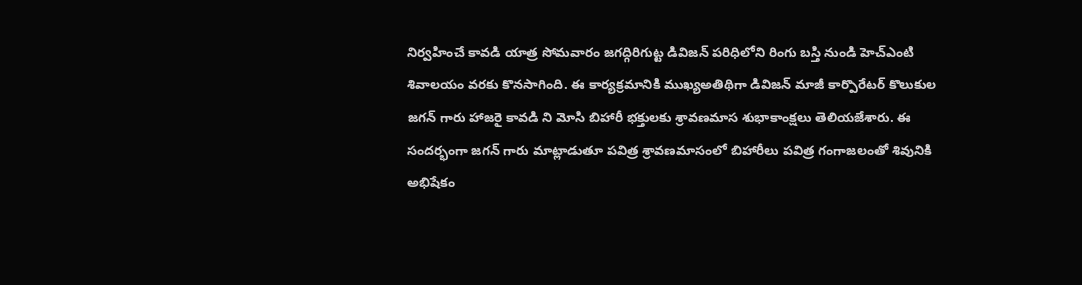నిర్వహించే కావడి యాత్ర సోమవారం జగద్గిరిగుట్ట డివిజన్ పరిధిలోని రింగు బస్తి నుండి హెచ్ఎంటి శివాలయం వరకు కొనసాగింది. ఈ కార్యక్రమానికి ముఖ్యఅతిథిగా డివిజన్ మాజీ కార్పొరేటర్ కొలుకుల జగన్ గారు హాజరై కావడి ని మోసి బిహారీ భక్తులకు శ్రావణమాస శుభాకాంక్షలు తెలియజేశారు. ఈ సందర్భంగా జగన్ గారు మాట్లాడుతూ పవిత్ర శ్రావణమాసంలో బిహారీలు పవిత్ర గంగాజలంతో శివునికి అభిషేకం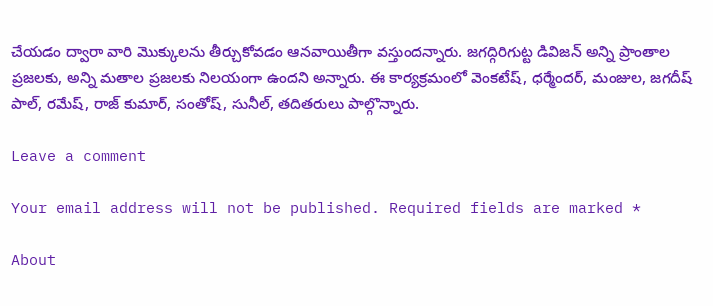చేయడం ద్వారా వారి మొక్కులను తీర్చుకోవడం ఆనవాయితీగా వస్తుందన్నారు. జగద్గిరిగుట్ట డివిజన్ అన్ని ప్రాంతాల ప్రజలకు, అన్ని మతాల ప్రజలకు నిలయంగా ఉందని అన్నారు. ఈ కార్యక్రమంలో వెంకటేష్, ధర్మేందర్, మంజుల, జగదీష్ పాల్, రమేష్, రాజ్ కుమార్, సంతోష్, సునీల్, తదితరులు పాల్గొన్నారు.

Leave a comment

Your email address will not be published. Required fields are marked *

About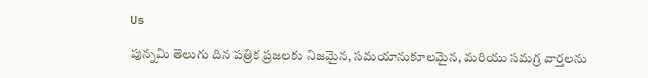Us

పున్నమి తెలుగు దిన పత్రిక ప్రజలకు నిజమైన, సమయానుకూలమైన, మరియు సమగ్ర వార్తలను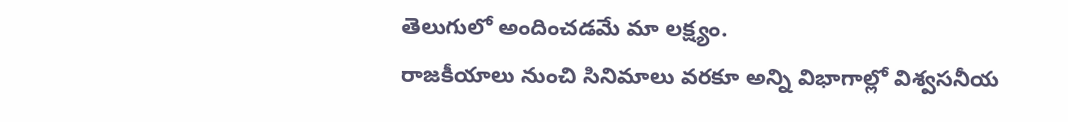తెలుగులో అందించడమే మా లక్ష్యం.
రాజకీయాలు నుంచి సినిమాలు వరకూ అన్ని విభాగాల్లో విశ్వసనీయ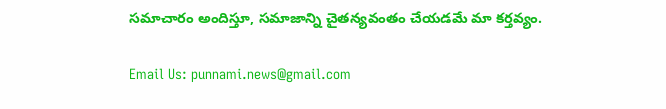సమాచారం అందిస్తూ, సమాజాన్ని చైతన్యవంతం చేయడమే మా కర్తవ్యం.

Email Us: punnami.news@gmail.com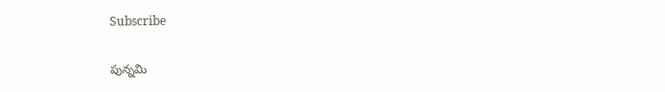Subscribe

పున్నమి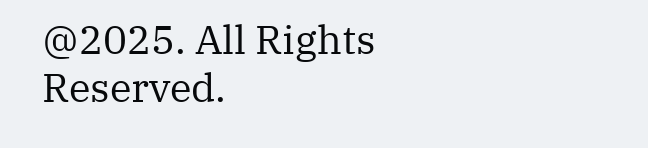@2025. All Rights Reserved.